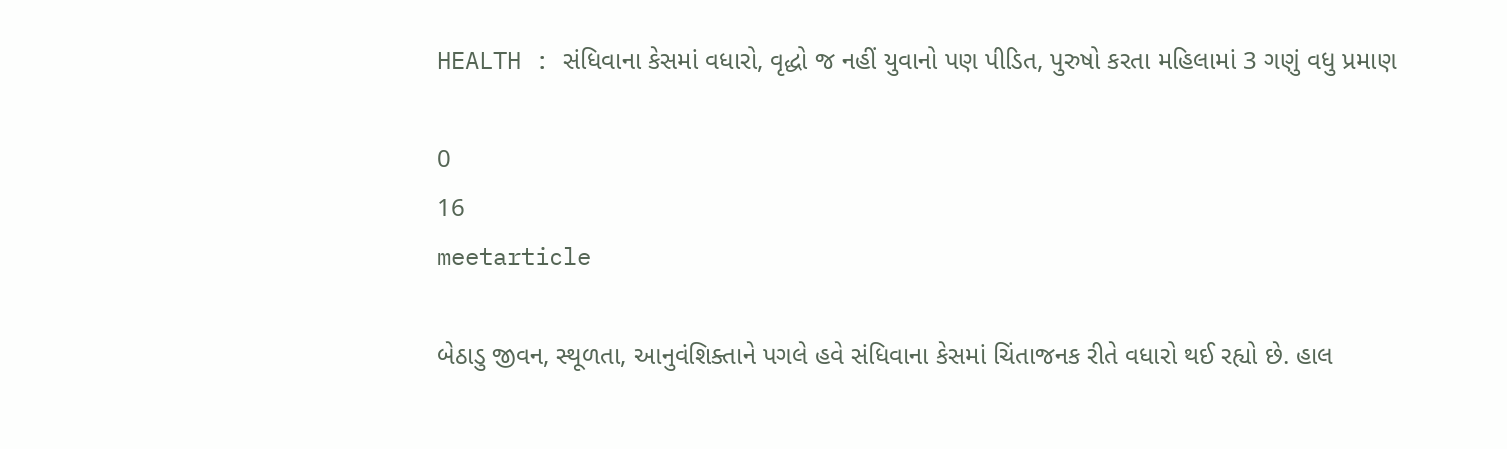HEALTH : સંધિવાના કેસમાં વધારો, વૃદ્ધો જ નહીં યુવાનો પણ પીડિત, પુરુષો કરતા મહિલામાં 3 ગણું વધુ પ્રમાણ

0
16
meetarticle

બેઠાડુ જીવન, સ્થૂળતા, આનુવંશિક્તાને પગલે હવે સંધિવાના કેસમાં ચિંતાજનક રીતે વધારો થઈ રહ્યો છે. હાલ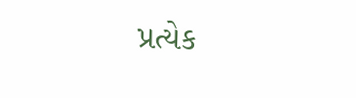પ્રત્યેક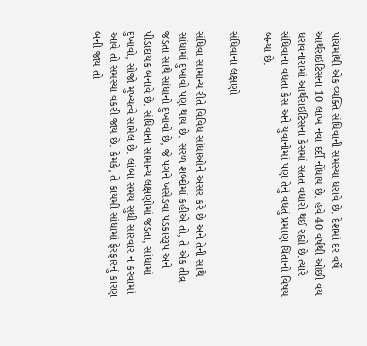પાંચમાંથી એક વ્યક્તિ સંધિવાની સમસ્યા ધરાવે છે. દેશમાં દર વર્ષે આર્થરાઇટિસના 10 લાખ નવા દર્દી નોંધાય છે. હવે 40 વર્ષથી ઓછી વય ધરાવનારામાં આર્થરાઇટિસના કેસમાં સતત વધારો થઈ રહ્યો છે.ત્યારે સંધિવાના વધતા કેસ અને યુવાનોમાં પણ તેનું વધતું પ્રમાણ ચિંતાનો વિષય બન્યા છે.

સંધિવાના લક્ષણો

સંધિવા સામાન્ય રીતે વિવિધ સાંધાઓને અસર કરે છે અને તેની સાથે સાંધામાં દુખાવો પણ થાય છે. સરળ શબ્દોમાં કહીએ તો, તે એક તીવ્ર જડતા સાથે સાંધાનો દુખાવો છે, જે પગને ખસેડવા પડકારરૂપ અને પીડાદાયક બનાવે છે. સંધિવાના સામાન્ય લક્ષણોમાં જડતા, સાંધામાં દુખાવો, સોજો મુખ્યત્વે સામેલ છે. લાંબા સમય સુધી સારવાર ન કરવામાં આવે તો સમસ્યા વકરી જાય છે. કેમકે, તે કાયમી સાંધામાં ફેરફારનું કારણ બની જાય તો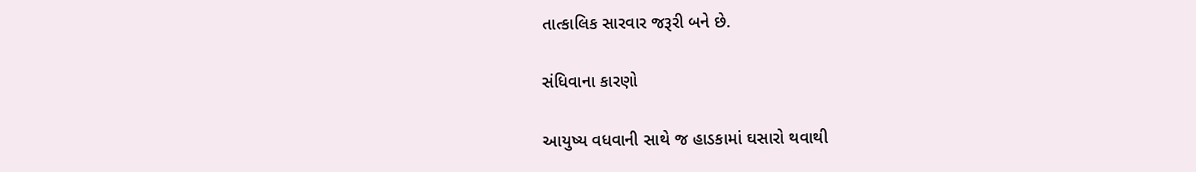તાત્કાલિક સારવાર જરૂરી બને છે.

સંધિવાના કારણો

આયુષ્ય વધવાની સાથે જ હાડકામાં ઘસારો થવાથી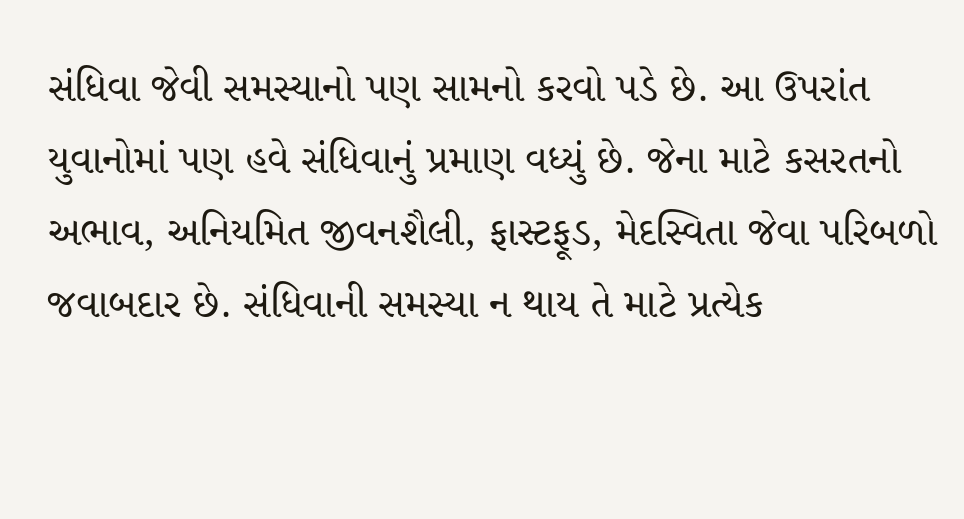સંધિવા જેવી સમસ્યાનો પણ સામનો કરવો પડે છે. આ ઉપરાંત યુવાનોમાં પણ હવે સંધિવાનું પ્રમાણ વધ્યું છે. જેના માટે કસરતનો અભાવ, અનિયમિત જીવનશૈલી, ફાસ્ટફૂડ, મેદસ્વિતા જેવા પરિબળો જવાબદાર છે. સંધિવાની સમસ્યા ન થાય તે માટે પ્રત્યેક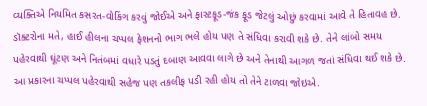વ્યક્તિએ નિયમિત કસરત-વોકિંગ કરવું જોઈએ અને ફાસ્ટફૂડ-જંક ફૂડ જેટલું ઓછું કરવામાં આવે તે હિતાવહ છે. ડૉક્ટરોના મતે, હાઈ હીલના ચપ્પલ ફેશનનો ભાગ ભલે હોય પણ તે સંધિવા કરાવી શકે છે. તેને લાંબો સમય પહેરવાથી ઘૂંટણ અને નિતંબમાં વધારે પડતું દબાણ આવવા લાગે છે અને તેનાથી આગળ જતાં સંધિવા થઈ શકે છે. આ પ્રકારના ચપ્પલ પહેરવાથી સહેજ પણ તકલીફ પડી રહી હોય તો તેને ટાળવા જોઇએ.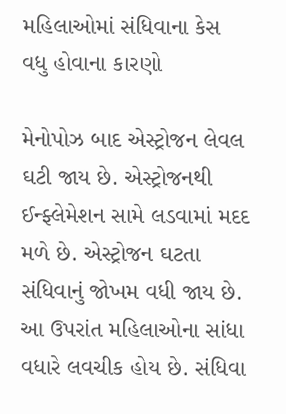મહિલાઓમાં સંધિવાના કેસ વધુ હોવાના કારણો

મેનોપોઝ બાદ એસ્ટ્રોજન લેવલ ઘટી જાય છે. એસ્ટ્રોજનથી ઈન્ફ્લેમેશન સામે લડવામાં મદદ મળે છે. એસ્ટ્રોજન ઘટતા સંધિવાનું જોખમ વધી જાય છે. આ ઉપરાંત મહિલાઓના સાંધા વધારે લવચીક હોય છે. સંધિવા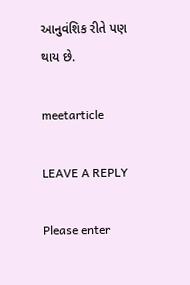આનુવંશિક રીતે પણ થાય છે.

meetarticle

LEAVE A REPLY

Please enter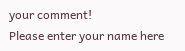your comment!
Please enter your name here